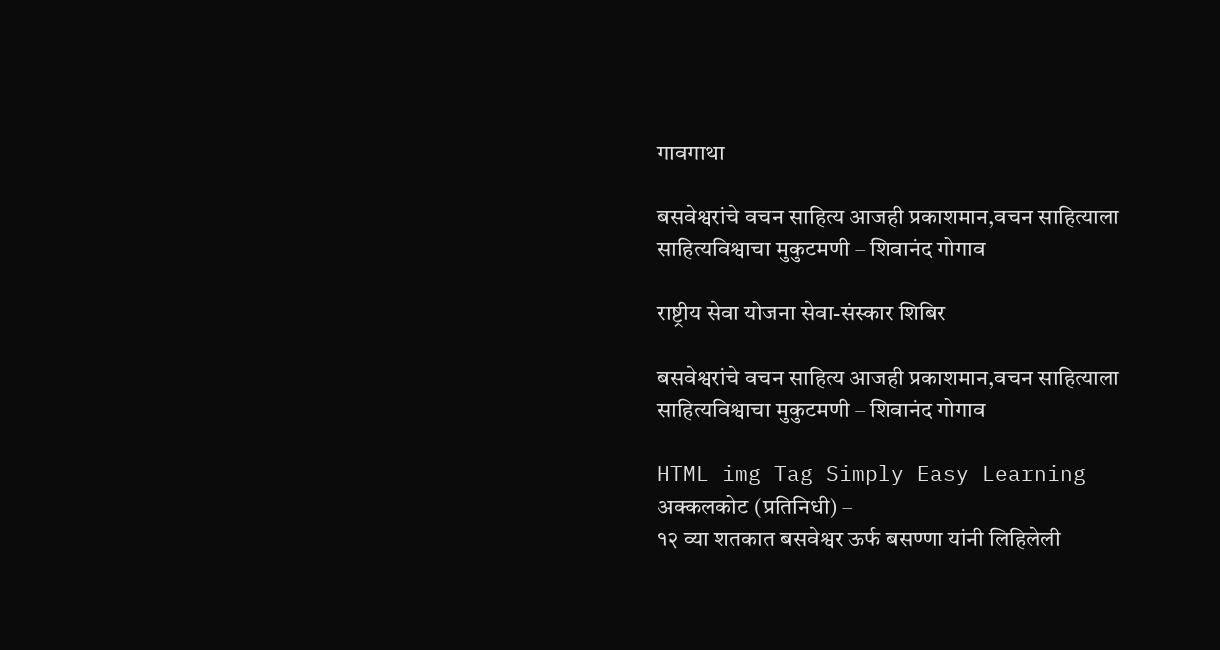गावगाथा

बसवेश्वरांचे वचन साहित्य आजही प्रकाशमान,वचन साहित्याला साहित्यविश्वाचा मुकुटमणी – शिवानंद गोगाव

राष्ट्रीय सेवा योजना सेवा-संस्कार शिबिर

बसवेश्वरांचे वचन साहित्य आजही प्रकाशमान,वचन साहित्याला साहित्यविश्वाचा मुकुटमणी – शिवानंद गोगाव

HTML img Tag Simply Easy Learning
अक्कलकोट (प्रतिनिधी) –
१२ व्या शतकात बसवेश्वर ऊर्फ बसण्णा यांनी लिहिलेली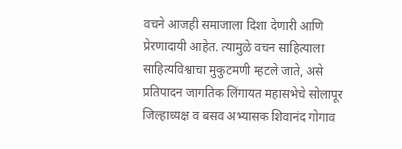वचने आजही समाजाला दिशा देणारी आणि प्रेरणादायी आहेत. त्यामुळे वचन साहित्याला साहित्यविश्वाचा मुकुटमणी म्हटले जाते, असे प्रतिपादन जागतिक लिंगायत महासभेचे सोलापूर जिल्हाध्यक्ष व बसव अभ्यासक शिवानंद गोगाव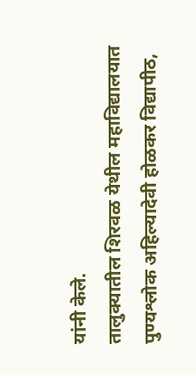यांनी केले.
तालुक्यातील शिरवळ येथील महाविद्यालयात पुण्यश्लोक अहिल्यादेवी होळकर विद्यापीठ,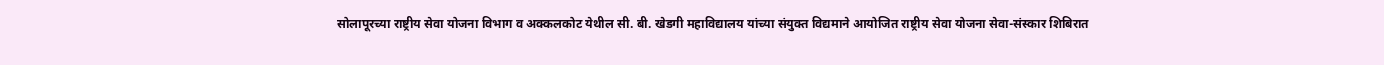सोलापूरच्या राष्ट्रीय सेवा योजना विभाग व अक्कलकोट येथील सी. बी. खेडगी महाविद्यालय यांच्या संयुक्त विद्यमाने आयोजित राष्ट्रीय सेवा योजना सेवा-संस्कार शिबिरात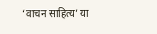‘वाचन साहित्य’ या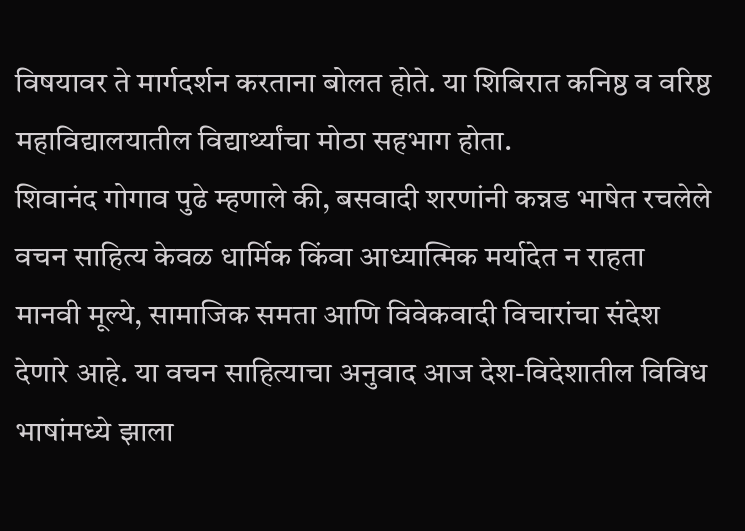विषयावर ते मार्गदर्शन करताना बोलत होते. या शिबिरात कनिष्ठ व वरिष्ठ महाविद्यालयातील विद्यार्थ्यांचा मोठा सहभाग होता.
शिवानंद गोगाव पुढे म्हणाले की, बसवादी शरणांनी कन्नड भाषेत रचलेले वचन साहित्य केवळ धार्मिक किंवा आध्यात्मिक मर्यादेत न राहता मानवी मूल्ये, सामाजिक समता आणि विवेकवादी विचारांचा संदेश देणारे आहे. या वचन साहित्याचा अनुवाद आज देश-विदेशातील विविध भाषांमध्ये झाला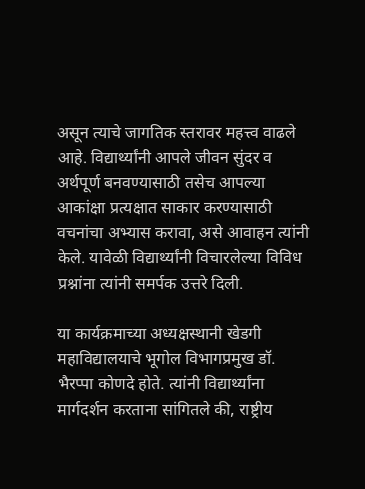असून त्याचे जागतिक स्तरावर महत्त्व वाढले आहे. विद्यार्थ्यांनी आपले जीवन सुंदर व अर्थपूर्ण बनवण्यासाठी तसेच आपल्या आकांक्षा प्रत्यक्षात साकार करण्यासाठी वचनांचा अभ्यास करावा, असे आवाहन त्यांनी केले. यावेळी विद्यार्थ्यांनी विचारलेल्या विविध प्रश्नांना त्यांनी समर्पक उत्तरे दिली.

या कार्यक्रमाच्या अध्यक्षस्थानी खेडगी महाविद्यालयाचे भूगोल विभागप्रमुख डॉ. भैरप्पा कोणदे होते. त्यांनी विद्यार्थ्यांना मार्गदर्शन करताना सांगितले की, राष्ट्रीय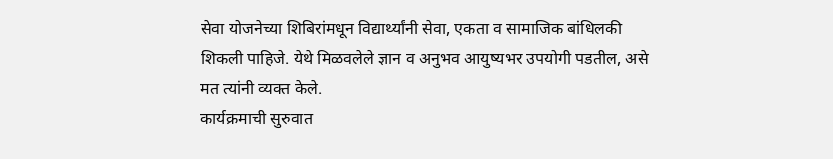सेवा योजनेच्या शिबिरांमधून विद्यार्थ्यांनी सेवा, एकता व सामाजिक बांधिलकी शिकली पाहिजे. येथे मिळवलेले ज्ञान व अनुभव आयुष्यभर उपयोगी पडतील, असे मत त्यांनी व्यक्त केले.
कार्यक्रमाची सुरुवात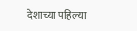देशाच्या पहिल्या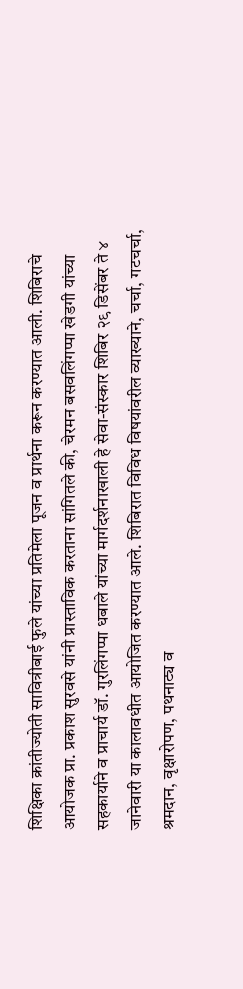शिक्षिका क्रांतीज्योती सावित्रीबाई फुले यांच्या प्रतिमेला पूजन व प्रार्थना करून करण्यात आली. शिबिराचे आयोजक प्रा. प्रकाश सुरवसे यांनी प्रास्ताविक करताना सांगितले की, चेरमन बसवलिंगप्पा खेडगी यांच्या सहकार्याने व प्राचार्य डॉ. गुरलिंगप्पा धबाले यांच्या मार्गदर्शनाखाली हे सेवा-संस्कार शिबिर २९ डिसेंबर ते ४ जानेवारी या कालावधीत आयोजित करण्यात आले. शिबिरात विविध विषयांवरील व्याख्याने, चर्चा, गटचर्चा, श्रमदान, वृक्षारोपण, पथनाट्य व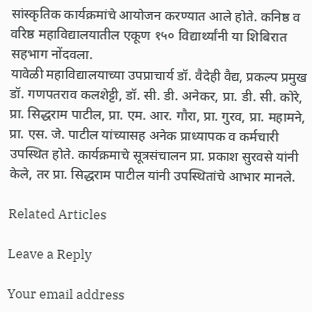सांस्कृतिक कार्यक्रमांचे आयोजन करण्यात आले होते. कनिष्ठ व वरिष्ठ महाविद्यालयातील एकूण १५० विद्यार्थ्यांनी या शिबिरात सहभाग नोंदवला.
यावेळी महाविद्यालयाच्या उपप्राचार्य डॉ. वैदेही वैद्य, प्रकल्प प्रमुख डॉ. गणपतराव कलशेट्टी, डॉ. सी. डी. अनेकर, प्रा. डी. सी. कोरे, प्रा. सिद्धराम पाटील, प्रा. एम. आर. गौरा, प्रा. गुरव, प्रा. महामने, प्रा. एस. जे. पाटील यांच्यासह अनेक प्राध्यापक व कर्मचारी उपस्थित होते. कार्यक्रमाचे सूत्रसंचालन प्रा. प्रकाश सुरवसे यांनी केले, तर प्रा. सिद्धराम पाटील यांनी उपस्थितांचे आभार मानले.

Related Articles

Leave a Reply

Your email address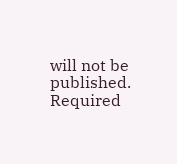will not be published. Required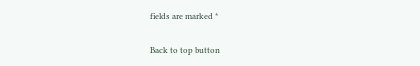fields are marked *

Back to top button